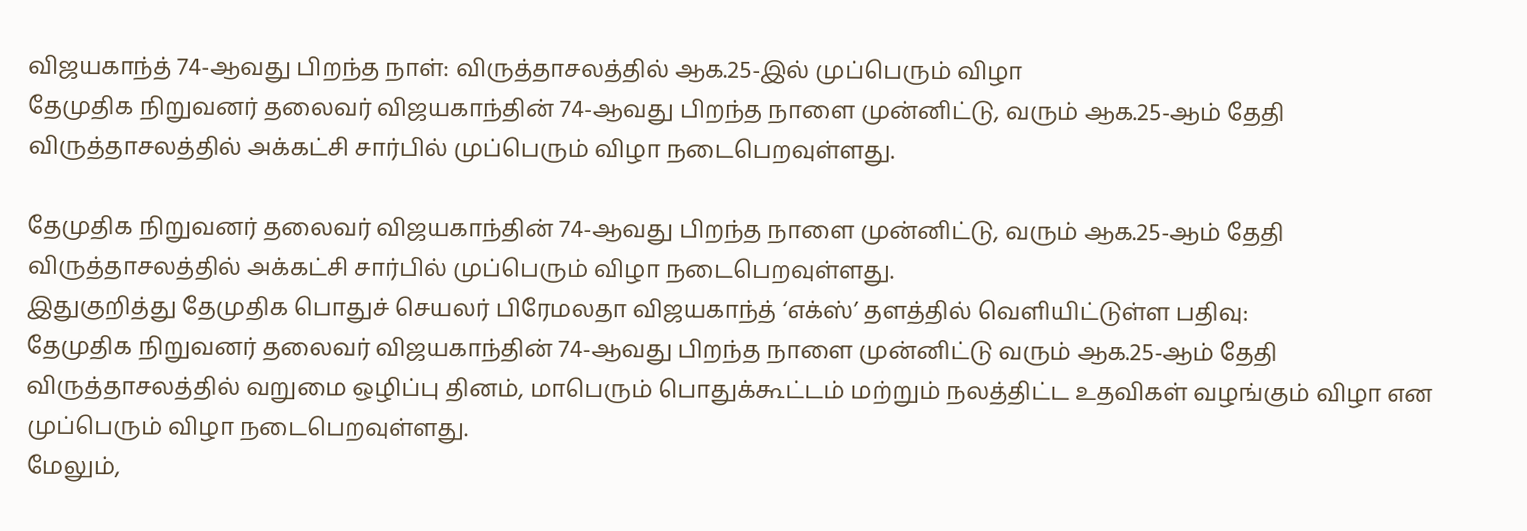விஜயகாந்த் 74-ஆவது பிறந்த நாள்: விருத்தாசலத்தில் ஆக.25-இல் முப்பெரும் விழா
தேமுதிக நிறுவனர் தலைவர் விஜயகாந்தின் 74-ஆவது பிறந்த நாளை முன்னிட்டு, வரும் ஆக.25-ஆம் தேதி விருத்தாசலத்தில் அக்கட்சி சார்பில் முப்பெரும் விழா நடைபெறவுள்ளது.

தேமுதிக நிறுவனர் தலைவர் விஜயகாந்தின் 74-ஆவது பிறந்த நாளை முன்னிட்டு, வரும் ஆக.25-ஆம் தேதி விருத்தாசலத்தில் அக்கட்சி சார்பில் முப்பெரும் விழா நடைபெறவுள்ளது.
இதுகுறித்து தேமுதிக பொதுச் செயலர் பிரேமலதா விஜயகாந்த் ‘எக்ஸ்’ தளத்தில் வெளியிட்டுள்ள பதிவு:
தேமுதிக நிறுவனர் தலைவர் விஜயகாந்தின் 74-ஆவது பிறந்த நாளை முன்னிட்டு வரும் ஆக.25-ஆம் தேதி விருத்தாசலத்தில் வறுமை ஒழிப்பு தினம், மாபெரும் பொதுக்கூட்டம் மற்றும் நலத்திட்ட உதவிகள் வழங்கும் விழா என முப்பெரும் விழா நடைபெறவுள்ளது.
மேலும்,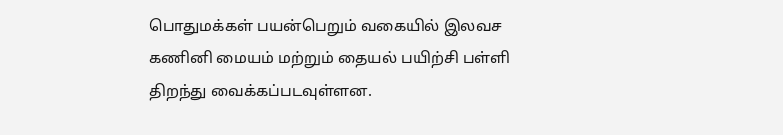பொதுமக்கள் பயன்பெறும் வகையில் இலவச கணினி மையம் மற்றும் தையல் பயிற்சி பள்ளி திறந்து வைக்கப்படவுள்ளன.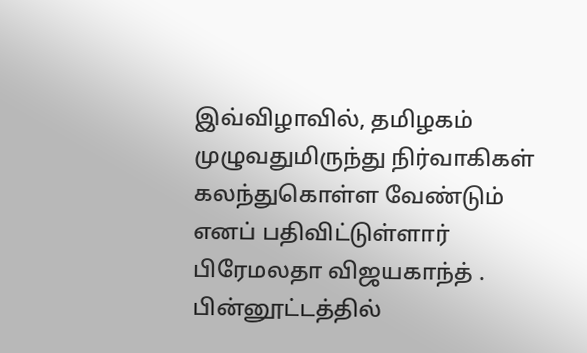இவ்விழாவில், தமிழகம் முழுவதுமிருந்து நிர்வாகிகள் கலந்துகொள்ள வேண்டும் எனப் பதிவிட்டுள்ளார் பிரேமலதா விஜயகாந்த் .
பின்னூட்டத்தில்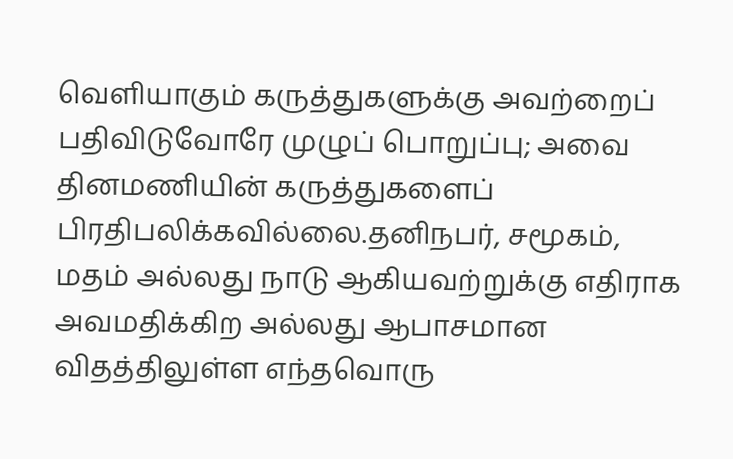வெளியாகும் கருத்துகளுக்கு அவற்றைப் பதிவிடுவோரே முழுப் பொறுப்பு; அவை தினமணியின் கருத்துகளைப் பிரதிபலிக்கவில்லை.தனிநபர், சமூகம், மதம் அல்லது நாடு ஆகியவற்றுக்கு எதிராக அவமதிக்கிற அல்லது ஆபாசமான விதத்திலுள்ள எந்தவொரு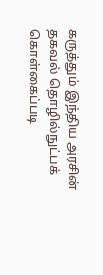கருத்தும் இந்திய அரசின் தகவல் தொழில்நுட்பக் கொள்கைப்படி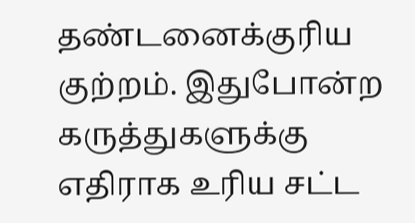தண்டனைக்குரிய குற்றம். இதுபோன்ற கருத்துகளுக்கு எதிராக உரிய சட்ட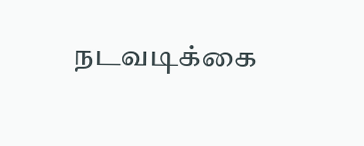நடவடிக்கை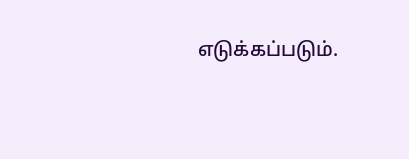எடுக்கப்படும்.